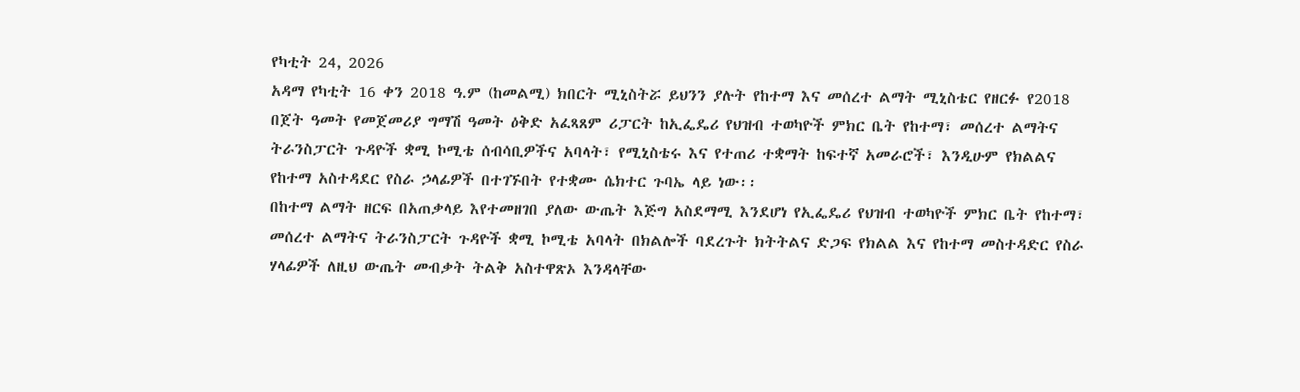የካቲት 24, 2026
አዳማ የካቲት 16 ቀን 2018 ዓ.ም (ከመልሚ) ክበርት ሚኒስትሯ ይህንን ያሉት የከተማ እና መሰረተ ልማት ሚኒስቴር የዘርፉ የ2018 በጀት ዓመት የመጀመሪያ ግማሽ ዓመት ዕቅድ አፈጻጸም ሪፓርት ከኢፌዴሪ የህዝብ ተወካዮች ምክር ቤት የከተማ፣ መሰረተ ልማትና ትራንስፓርት ጉዳዮች ቋሚ ኮሚቴ ሰብሳቢዎችና አባላት፣ የሚኒስቴሩ እና የተጠሪ ተቋማት ከፍተኛ አመራሮች፣ እንዲሁም የክልልና የከተማ አስተዳደር የስራ ኃላፊዎች በተገኙበት የተቋሙ ሴክተር ጉባኤ ላይ ነው፡፡
በከተማ ልማት ዘርፍ በአጠቃላይ እየተመዘገበ ያለው ውጤት እጅግ አስደማሚ እንደሆነ የኢፌዴሪ የህዝብ ተወካዮች ምክር ቤት የከተማ፣ መሰረተ ልማትና ትራንስፓርት ጉዳዮች ቋሚ ኮሚቴ አባላት በክልሎች ባደረጉት ክትትልና ድጋፍ የክልል እና የከተማ መስተዳድር የስራ ሃላፊዎች ለዚህ ውጤት መብቃት ትልቅ አስተዋጽኦ እንዳላቸው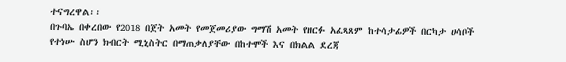ተናግረዋል፡፡
በጉባኤ በቀረበው የ2018 በጀት አመት የመጀመሪያው ግማሽ አመት የዘርፉ አፈጻጸም ከተሳታፊዎች በርካታ ሀሳቦች የተነሡ ስሆን ክብርት ሚኒስትር በማጠቃለያቸው በከተሞች እና በክልል ደረጃ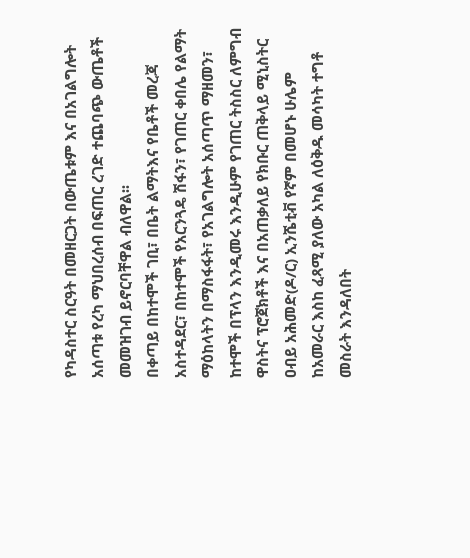የካዳስተር ስርዓት በመዘርጋት በውጤቱም እና በአገልግሎት አሰጣቱ የረካ ማህበረሰብ በፍጠር ረገድ ተጨባጭ ውጤቶች መመዝገብ ይኖርባቸዋል ብለዋል፡፡
በቀጣይ በከተሞች ገቢ፣ በቤት ልማትእና የቤቶች መረጃ አስተዳደር፣ በከተሞች የአርንጓዴ ሽፋን፣ የገጠር ቀበሌ የልማት ማዕከላትን በማስፋፋት፣ የአገልግሎት አሰጣጥ ማዘመን፣ ከተሞች በፕላን እንዲመሩ እንዲሁም የገጠር ትስስር ለምግብ ዋስትና ፕሮጀክቶች እና በአጠቃለይ የክቡር ጠቅላይ ሚኒስትር ዐብይ አሕመድ(ዶ/ር) ኢንሼቲቭ የኛም በመሆኑ ሁሌም ከአመራር እስከ ፈጻሚ ያለው አካል ለዕቅዱ መሳካት ተግቶ መስራት እንዳለበት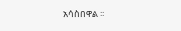አሳስበዋል ፡፡